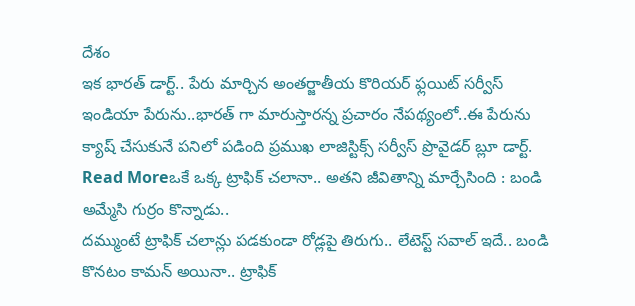దేశం
ఇక భారత్ డార్ట్.. పేరు మార్చిన అంతర్జాతీయ కొరియర్ ఫ్లయిట్ సర్వీస్
ఇండియా పేరును..భారత్ గా మారుస్తారన్న ప్రచారం నేపథ్యంలో..ఈ పేరును క్యాష్ చేసుకునే పనిలో పడింది ప్రముఖ లాజిస్టిక్స్ సర్వీస్ ప్రొవైడర్ బ్లూ డార్ట్.
Read Moreఒకే ఒక్క ట్రాఫిక్ చలానా.. అతని జీవితాన్ని మార్చేసింది : బండి అమ్మేసి గుర్రం కొన్నాడు..
దమ్ముంటే ట్రాఫిక్ చలాన్లు పడకుండా రోడ్లపై తిరుగు.. లేటెస్ట్ సవాల్ ఇదే.. బండి కొనటం కామన్ అయినా.. ట్రాఫిక్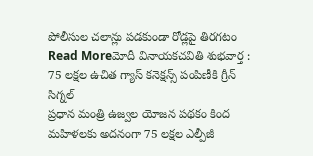పోలీసుల చలాన్లు పడకుండా రోడ్లపై తిరగటం
Read Moreమోదీ వినాయకచవితి శుభవార్త : 75 లక్షల ఉచిత గ్యాస్ కనెక్షన్స్ పంపిణీకి గ్రీన్ సిగ్నల్
ప్రధాన మంత్రి ఉజ్వల యోజన పథకం కింద మహిళలకు అదనంగా 75 లక్షల ఎల్పీజీ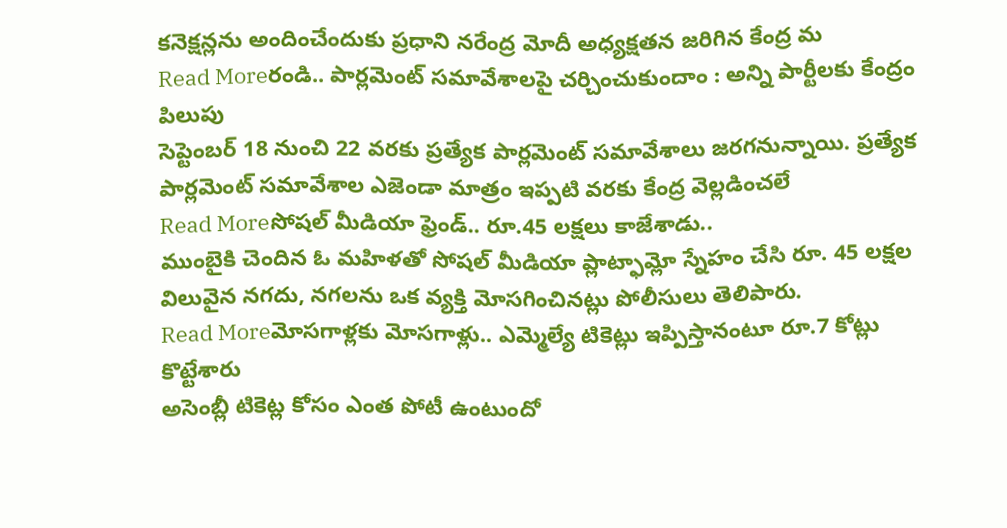కనెక్షన్లను అందించేందుకు ప్రధాని నరేంద్ర మోదీ అధ్యక్షతన జరిగిన కేంద్ర మ
Read Moreరండి.. పార్లమెంట్ సమావేశాలపై చర్చించుకుందాం : అన్ని పార్టీలకు కేంద్రం పిలుపు
సెప్టెంబర్ 18 నుంచి 22 వరకు ప్రత్యేక పార్లమెంట్ సమావేశాలు జరగనున్నాయి. ప్రత్యేక పార్లమెంట్ సమావేశాల ఎజెండా మాత్రం ఇప్పటి వరకు కేంద్ర వెల్లడించలే
Read Moreసోషల్ మీడియా ఫ్రెండ్.. రూ.45 లక్షలు కాజేశాడు..
ముంబైకి చెందిన ఓ మహిళతో సోషల్ మీడియా ప్లాట్ఫామ్లో స్నేహం చేసి రూ. 45 లక్షల విలువైన నగదు, నగలను ఒక వ్యక్తి మోసగించినట్లు పోలీసులు తెలిపారు.
Read Moreమోసగాళ్లకు మోసగాళ్లు.. ఎమ్మెల్యే టికెట్లు ఇప్పిస్తానంటూ రూ.7 కోట్లు కొట్టేశారు
అసెంబ్లీ టికెట్ల కోసం ఎంత పోటీ ఉంటుందో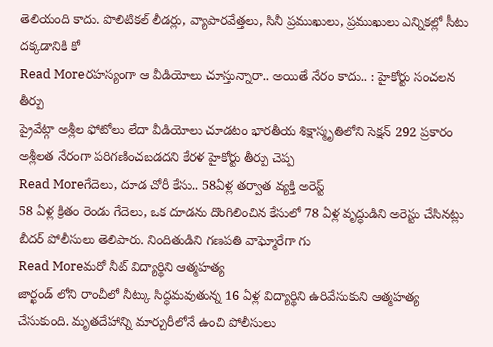తెలియంది కాదు. పొలిటికల్ లీడర్లు, వ్యాపారవేత్తలు, సినీ ప్రముఖులు, ప్రముఖులు ఎన్నికల్లో సీటు దక్కడానికి కో
Read Moreరహస్యంగా ఆ వీడియోలు చూస్తున్నారా.. అయితే నేరం కాదు.. : హైకోర్టు సంచలన తీర్పు
ప్రైవేట్గా అశ్లీల ఫోటోలు లేదా వీడియోలు చూడటం భారతీయ శిక్షాస్మృతిలోని సెక్షన్ 292 ప్రకారం అశ్లీలత నేరంగా పరిగణించబడదని కేరళ హైకోర్టు తీర్పు చెప్ప
Read Moreగేదెలు, దూడ చోరీ కేసు.. 58ఏళ్ల తర్వాత వ్యక్తి అరెస్ట్
58 ఏళ్ల క్రితం రెండు గేదెలు, ఒక దూడను దొంగిలించిన కేసులో 78 ఏళ్ల వృద్ధుడిని అరెస్టు చేసినట్లు బీదర్ పోలీసులు తెలిపారు. నిందితుడిని గణపతి వాఘ్మోరేగా గు
Read Moreమరో నీట్ విద్యార్థిని ఆత్మహత్య
జార్ఖండ్ లోని రాంచీలో నీట్కు సిద్ధమవుతున్న 16 ఏళ్ల విద్యార్థిని ఉరివేసుకుని ఆత్మహత్య చేసుకుంది. మృతదేహాన్ని మార్చురీలోనే ఉంచి పోలీసులు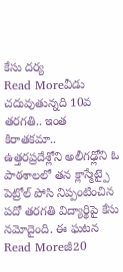కేసు దర్య
Read Moreవీడు చదువుతున్నది 10వ తరగతి.. ఇంత కిరాతకమా..
ఉత్తరప్రదేశ్లోని అలీగఢ్లోని ఓ పాఠశాలలో తన క్లాస్మేట్పై పెట్రోల్ పోసి నిప్పంటించిన పదో తరగతి విద్యార్థిపై కేసు నమోదైంది. ఈ ఘటన
Read Moreజీ20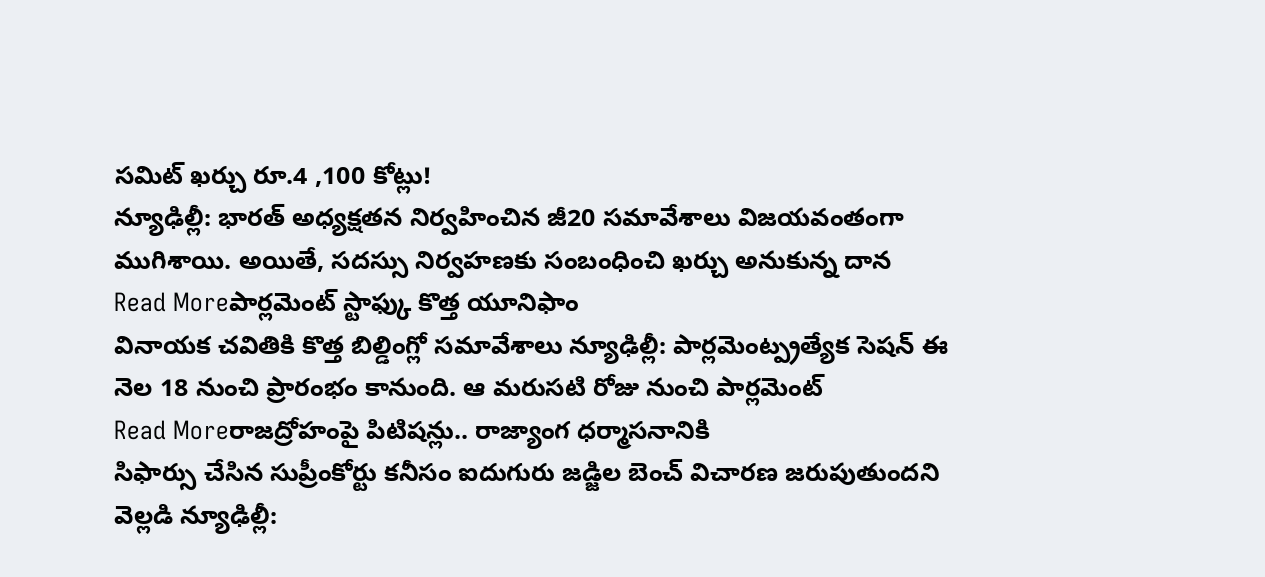సమిట్ ఖర్చు రూ.4 ,100 కోట్లు!
న్యూఢిల్లీ: భారత్ అధ్యక్షతన నిర్వహించిన జీ20 సమావేశాలు విజయవంతంగా ముగిశాయి. అయితే, సదస్సు నిర్వహణకు సంబంధించి ఖర్చు అనుకున్న దాన
Read Moreపార్లమెంట్ స్టాఫ్కు కొత్త యూనిఫాం
వినాయక చవితికి కొత్త బిల్డింగ్లో సమావేశాలు న్యూఢిల్లీ: పార్లమెంట్ప్రత్యేక సెషన్ ఈ నెల 18 నుంచి ప్రారంభం కానుంది. ఆ మరుసటి రోజు నుంచి పార్లమెంట్
Read Moreరాజద్రోహంపై పిటిషన్లు.. రాజ్యాంగ ధర్మాసనానికి
సిఫార్సు చేసిన సుప్రీంకోర్టు కనీసం ఐదుగురు జడ్జిల బెంచ్ విచారణ జరుపుతుందని వెల్లడి న్యూఢిల్లీ: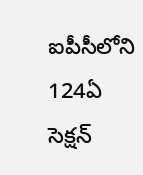ఐపీసీలోని 124ఏ సెక్షన్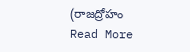(రాజద్రోహం
Read More